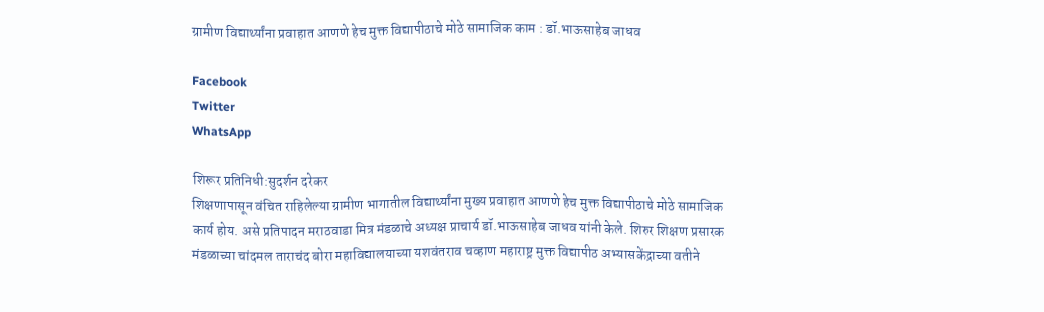ग्रामीण विद्यार्थ्यांना प्रवाहात आणणे हेच मुक्त विद्यापीठाचे मोठे सामाजिक काम : डॉ.भाऊसाहेब जाधव

Facebook
Twitter
WhatsApp

शिरूर प्रतिनिधी:सुदर्शन दरेकर
शिक्षणापासून वंचित राहिलेल्या ग्रामीण भागातील विद्यार्थ्यांना मुख्य प्रवाहात आणणे हेच मुक्त विद्यापीठाचे मोठे सामाजिक कार्य होय. असे प्रतिपादन मराठवाडा मित्र मंडळाचे अध्यक्ष प्राचार्य डॉ.भाऊसाहेब जाधव यांनी केले. शिरुर शिक्षण प्रसारक मंडळाच्या चांदमल ताराचंद बोरा महाविद्यालयाच्या यशवंतराव चव्हाण महाराष्ट्र मुक्त विद्यापीठ अभ्यासकेंद्राच्या वतीने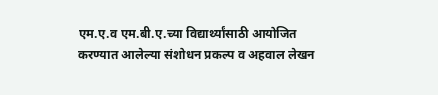एम.ए.व एम.बी.ए.च्या विद्यार्थ्यांसाठी आयोजित करण्यात आलेल्या संशोधन प्रकल्प व अहवाल लेखन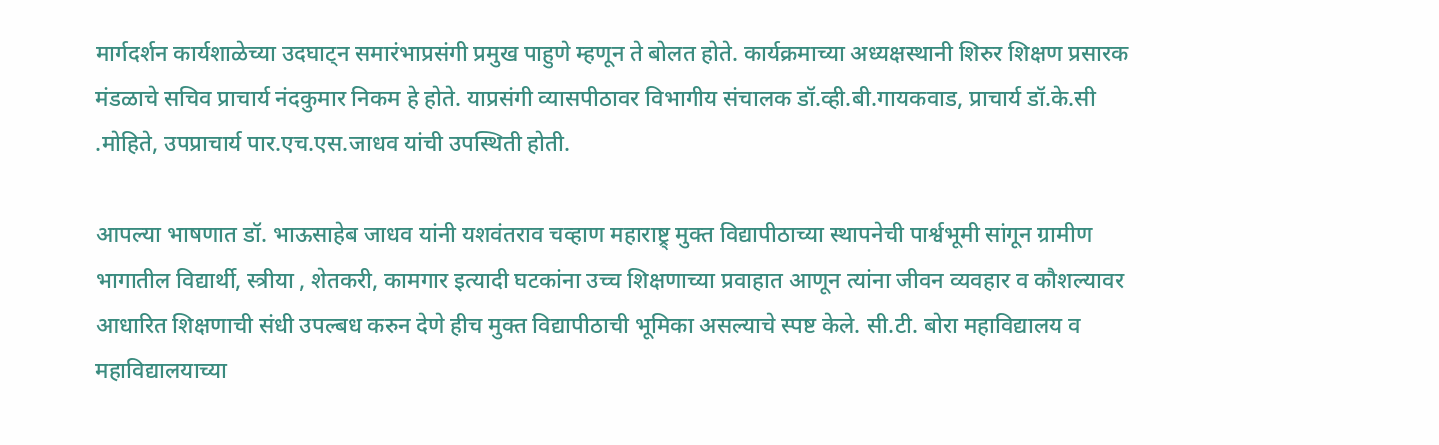मार्गदर्शन कार्यशाळेच्या उदघाट्न समारंभाप्रसंगी प्रमुख पाहुणे म्हणून ते बोलत होते. कार्यक्रमाच्या अध्यक्षस्थानी शिरुर शिक्षण प्रसारक मंडळाचे सचिव प्राचार्य नंदकुमार निकम हे होते. याप्रसंगी व्यासपीठावर विभागीय संचालक डॉ.व्ही.बी.गायकवाड, प्राचार्य डॉ.के.सी .मोहिते, उपप्राचार्य पार.एच.एस.जाधव यांची उपस्थिती होती.

आपल्या भाषणात डॉ. भाऊसाहेब जाधव यांनी यशवंतराव चव्हाण महाराष्ट्र् मुक्त विद्यापीठाच्या स्थापनेची पार्श्वभूमी सांगून ग्रामीण भागातील विद्यार्थी, स्त्रीया , शेतकरी, कामगार इत्यादी घटकांना उच्च शिक्षणाच्या प्रवाहात आणून त्यांना जीवन व्यवहार व कौशल्यावर आधारित शिक्षणाची संधी उपल्बध करुन देणे हीच मुक्त विद्यापीठाची भूमिका असल्याचे स्पष्ट केले. सी.टी. बोरा महाविद्यालय व महाविद्यालयाच्या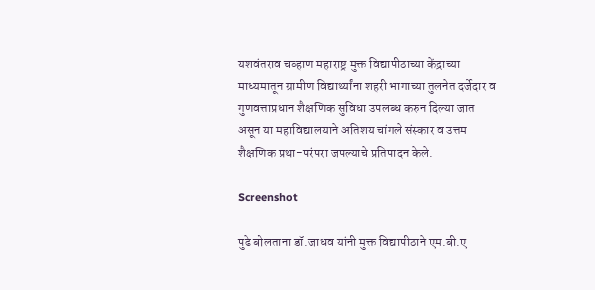यशवंतराव चव्हाण महाराष्ट्र मुक्त विद्यापीठाच्या केंद्राच्या माध्यमातून ग्रामीण विद्यार्थ्यांना शहरी भागाच्या तुलनेत दर्जेदार व गुणवत्ताप्रधान शैक्षणिक सुविधा उपलब्ध करुन दिल्या जात असून या महाविद्यालयाने अतिशय चांगले संस्कार व उत्तम शैक्षणिक प्रथा-परंपरा जपल्याचे प्रतिपादन केले.

Screenshot

पुढे बोलताना डॉ.जाधव यांनी मुक्त विद्यापीठाने एम.बी.ए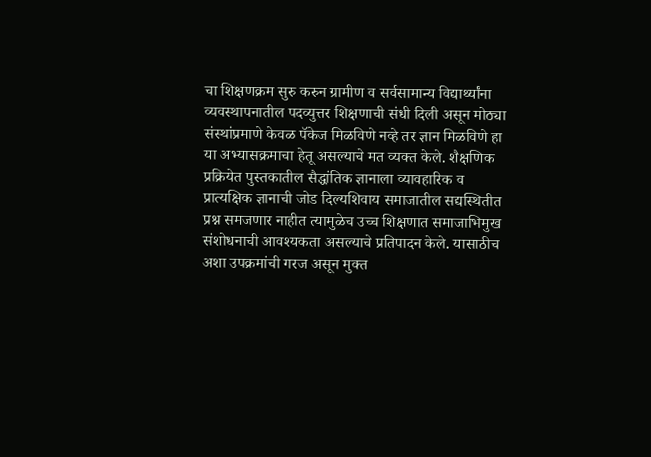चा शिक्षणक्रम सुरु करुन ग्रामीण व सर्वसामान्य विद्यार्थ्यांना व्यवस्थापनातील पदव्युत्तर शिक्षणाची संधी दिली असून मोठ्या संस्थांप्रमाणे केवळ पॅकेज मिळविणे नव्हे तर ज्ञान मिळविणे हा या अभ्यासक्रमाचा हेतू असल्याचे मत व्यक्त केले. शैक्षणिक प्रक्रियेत पुस्तकातील सैद्धांतिक ज्ञानाला व्यावहारिक व प्रात्यक्षिक ज्ञानाची जोड दिल्यशिवाय समाजातील सद्यस्थितीत प्रश्न समजणार नाहीत त्यामुळेच उच्च शिक्षणात समाजाभिमुख संशोधनाची आवश्यकता असल्याचे प्रतिपादन केले. यासाठीच अशा उपक्रमांची गरज असून मुक्त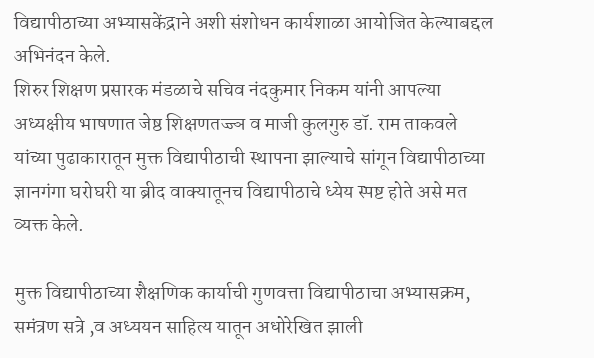विद्यापीठाच्या अभ्यासकेंद्राने अशी संशोधन कार्यशाळा आयोजित केल्याबद्दल अभिनंदन केले.
शिरुर शिक्षण प्रसारक मंडळाचे सचिव नंदकुमार निकम यांनी आपल्या अध्यक्षीय भाषणात जेष्ठ शिक्षणतज्ज्ञ व माजी कुलगुरु डॉ. राम ताकवले यांच्या पुढाकारातून मुक्त विद्यापीठाची स्थापना झाल्याचे सांगून विद्यापीठाच्या ज्ञानगंगा घरोघरी या ब्रीद वाक्यातूनच विद्यापीठाचे ध्येय स्पष्ट होते असे मत व्यक्त केले.

मुक्त विद्यापीठाच्या शैक्षणिक कार्याची गुणवत्ता विद्यापीठाचा अभ्यासक्रम, समंत्रण सत्रे ,व अध्ययन साहित्य यातून अधोरेखित झाली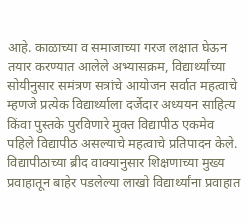आहे. काळाच्या व समाजाच्या गरज लक्षात घेऊन तयार करण्यात आलेले अभ्यासक्रम, विद्यार्थ्यांच्या सोयीनुसार समंत्रण सत्रांचे आयोजन सर्वात महत्वाचे म्हणजे प्रत्येक विद्यार्थ्याला दर्जेदार अध्ययन साहित्य किंवा पुस्तके पुरविणारे मुक्त विद्यापीठ एकमेव पहिले विद्यापीठ असल्याचे महत्वाचे प्रतिपादन केले. विद्यापीठाच्या ब्रीद वाक्यानुसार शिक्षणाच्या मुख्य प्रवाहातून बाहेर पडलेल्या लाखो विद्यार्थ्यांना प्रवाहात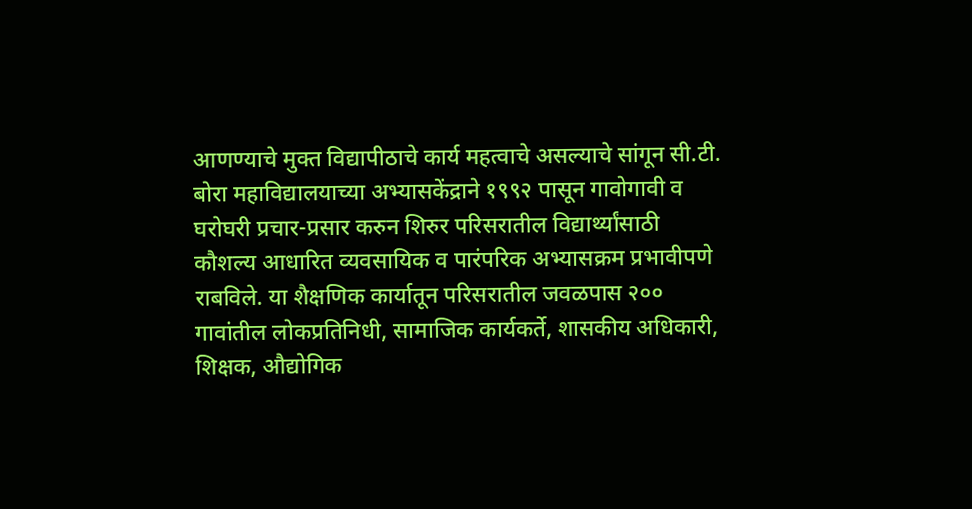आणण्याचे मुक्त विद्यापीठाचे कार्य महत्वाचे असल्याचे सांगून सी.टी. बोरा महाविद्यालयाच्या अभ्यासकेंद्राने १९९२ पासून गावोगावी व घरोघरी प्रचार-प्रसार करुन शिरुर परिसरातील विद्यार्थ्यांसाठी कौशल्य आधारित व्यवसायिक व पारंपरिक अभ्यासक्रम प्रभावीपणे राबविले. या शैक्षणिक कार्यातून परिसरातील जवळपास २०० गावांतील लोकप्रतिनिधी, सामाजिक कार्यकर्ते, शासकीय अधिकारी, शिक्षक, औद्योगिक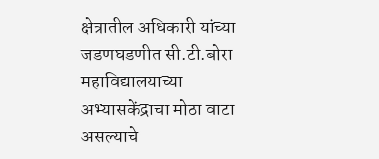क्षेत्रातील अधिकारी यांच्या जडणघडणीत सी.टी.बोरा महाविद्यालयाच्या अभ्यासकेंद्राचा मोठा वाटा असल्याचे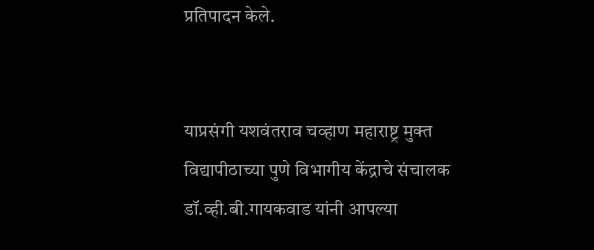प्रतिपादन केले.


याप्रसंगी यशवंतराव चव्हाण महाराष्ट्र मुक्त विद्यापीठाच्या पुणे विभागीय केंद्राचे संचालक डॉ.व्ही.बी.गायकवाड यांनी आपल्या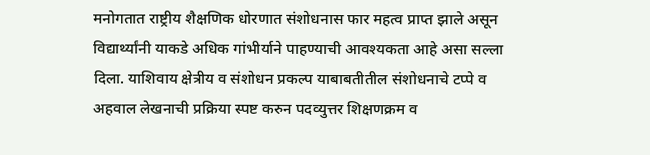मनोगतात राष्ट्रीय शैक्षणिक धोरणात संशोधनास फार महत्व प्राप्त झाले असून विद्यार्थ्यांनी याकडे अधिक गांभीर्याने पाहण्याची आवश्यकता आहे असा सल्ला दिला. याशिवाय क्षेत्रीय व संशोधन प्रकल्प याबाबतीतील संशोधनाचे टप्पे व अहवाल लेखनाची प्रक्रिया स्पष्ट करुन पदव्युत्तर शिक्षणक्रम व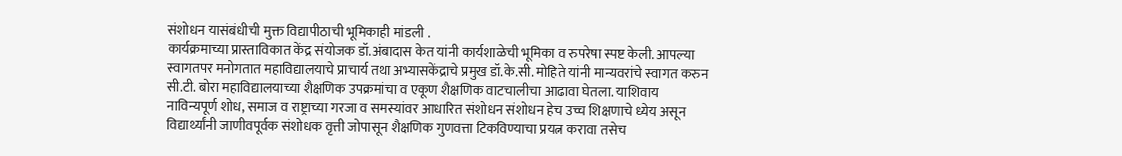संशोधन यासंबंधीची मुक्त विद्यापीठाची भूमिकाही मांडली .
कार्यक्रमाच्या प्रास्ताविकात केंद्र संयोजक डॉ.अंबादास केत यांनी कार्यशाळेची भूमिका व रुपरेषा स्पष्ट केली. आपल्या स्वागतपर मनोगतात महाविद्यालयाचे प्राचार्य तथा अभ्यासकेंद्राचे प्रमुख डॉ.के.सी. मोहिते यांनी मान्यवरांचे स्वागत करुन सी.टी. बोरा महाविद्यालयाच्या शैक्षणिक उपक्रमांचा व एकूण शैक्षणिक वाटचालीचा आढावा घेतला. याशिवाय नाविन्यपूर्ण शोध, समाज व राष्ट्राच्या गरजा व समस्यांवर आधारित संशोधन संशोधन हेच उच्च शिक्षणाचे ध्येय असून विद्यार्थ्यांनी जाणीवपूर्वक संशोधक वृत्ती जोपासून शैक्षणिक गुणवत्ता टिकविण्याचा प्रयत्न करावा तसेच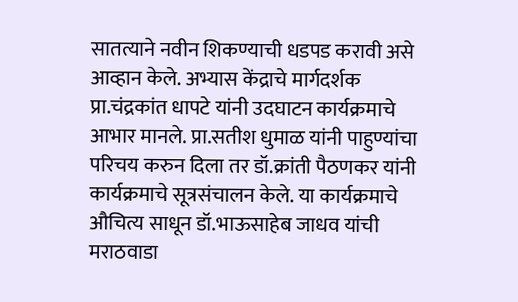सातत्याने नवीन शिकण्याची धडपड करावी असे आव्हान केले. अभ्यास केंद्राचे मार्गदर्शक प्रा.चंद्रकांत धापटे यांनी उदघाटन कार्यक्रमाचे आभार मानले. प्रा.सतीश धुमाळ यांनी पाहुण्यांचा परिचय करुन दिला तर डॉ.क्रांती पैठणकर यांनी कार्यक्रमाचे सूत्रसंचालन केले. या कार्यक्रमाचे औचित्य साधून डॉ.भाऊसाहेब जाधव यांची मराठवाडा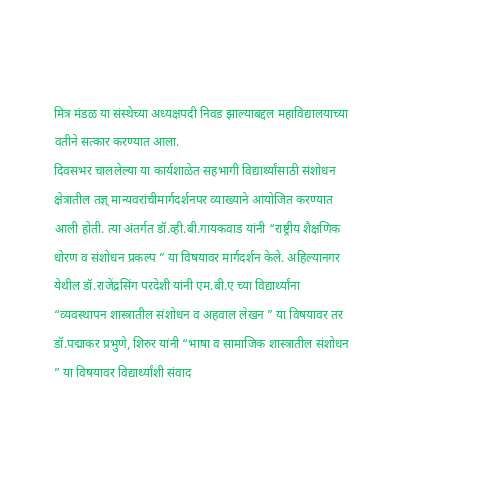मित्र मंडळ या संस्थेच्या अध्यक्षपदी निवड झाल्याबद्दल महाविद्यालयाच्या वतीने सत्कार करण्यात आला.
दिवसभर चाललेल्या या कार्यशाळेत सहभागी विद्यार्थ्यांसाठी संशोधन क्षेत्रातील तज्ञ् मान्यवरांचीमार्गदर्शनपर व्याख्याने आयोजित करण्यात आली होती. त्या अंतर्गत डॉ.व्ही.बी.गायकवाड यांनी “राष्ट्रीय शैक्षणिक धोरण व संशोधन प्रकल्प ” या विषयावर मार्गदर्शन केले. अहिल्यानगर येथील डॉ.राजेंद्रसिंग परदेशी यांनी एम.बी.ए च्या विद्यार्थ्यांना “व्यवस्थापन शास्त्रातील संशोधन व अहवाल लेखन ” या विषयावर तर डॉ.पद्माकर प्रभुणे, शिरुर यांनी “भाषा व सामाजिक शास्त्रातील संशोधन ” या विषयावर विद्यार्थ्यांशी संवाद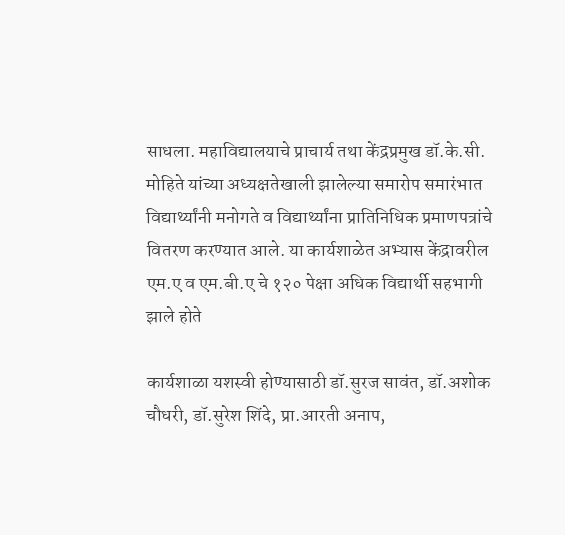साधला. महाविद्यालयाचे प्राचार्य तथा केंद्रप्रमुख डॉ.के.सी. मोहिते यांच्या अध्यक्षतेखाली झालेल्या समारोप समारंभात विद्यार्थ्यांनी मनोगते व विद्यार्थ्यांना प्रातिनिधिक प्रमाणपत्रांचे वितरण करण्यात आले. या कार्यशाळेत अभ्यास केंद्रावरील एम.ए व एम.बी.ए चे १२० पेक्षा अधिक विद्यार्थी सहभागी झाले होते

कार्यशाळा यशस्वी होण्यासाठी डॉ.सुरज सावंत, डॉ.अशोक चौधरी, डॉ.सुरेश शिंदे, प्रा.आरती अनाप,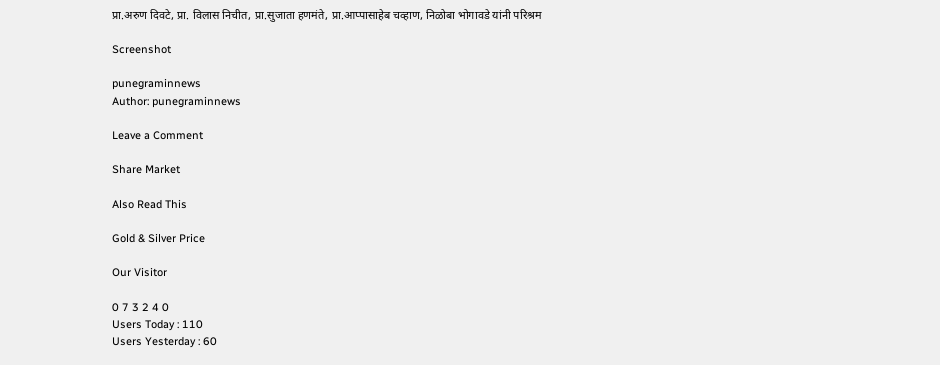प्रा.अरुण दिवटे, प्रा. विलास निचीत, प्रा.सुजाता हणमंते, प्रा.आप्पासाहेब चव्हाण, निळोबा भोगावडे यांनी परिश्रम

Screenshot

punegraminnews
Author: punegraminnews

Leave a Comment

Share Market

Also Read This

Gold & Silver Price

Our Visitor

0 7 3 2 4 0
Users Today : 110
Users Yesterday : 60